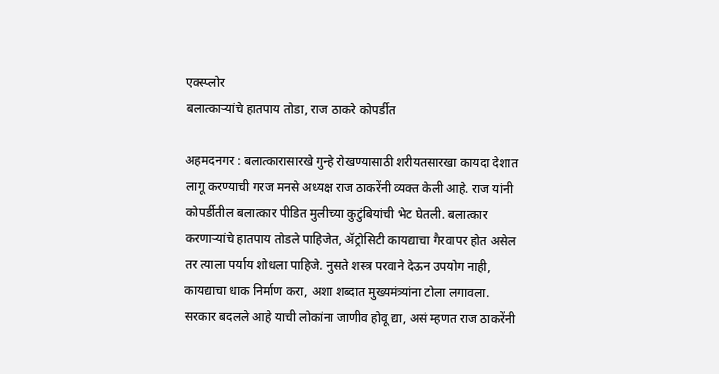एक्स्प्लोर
बलात्काऱ्यांचे हातपाय तोडा, राज ठाकरे कोपर्डीत

अहमदनगर : बलात्कारासारखे गुन्हे रोखण्यासाठी शरीयतसारखा कायदा देशात लागू करण्याची गरज मनसे अध्यक्ष राज ठाकरेंनी व्यक्त केली आहे. राज यांनी कोपर्डीतील बलात्कार पीडित मुलीच्या कुटुंबियांची भेट घेतली. बलात्कार करणाऱ्यांचे हातपाय तोडले पाहिजेत, ॲट्रोसिटी कायद्याचा गैरवापर होत असेल तर त्याला पर्याय शोधला पाहिजे. नुसते शस्त्र परवाने देऊन उपयोग नाही, कायद्याचा धाक निर्माण करा, अशा शब्दात मुख्यमंत्र्यांना टोला लगावला. सरकार बदलले आहे याची लोकांना जाणीव होवू द्या, असं म्हणत राज ठाकरेंनी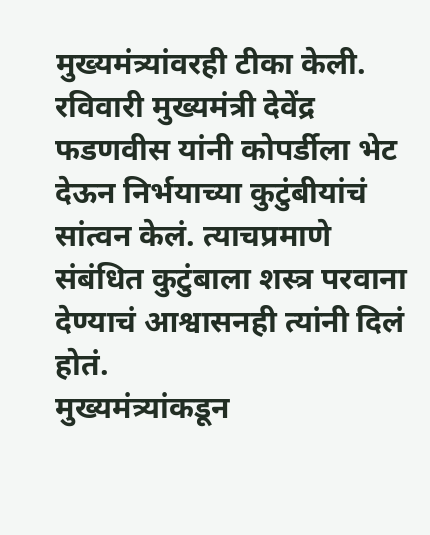मुख्यमंत्र्यांवरही टीका केली. रविवारी मुख्यमंत्री देवेंद्र फडणवीस यांनी कोपर्डीला भेट देऊन निर्भयाच्या कुटुंबीयांचं सांत्वन केलं. त्याचप्रमाणे संबंधित कुटुंबाला शस्त्र परवाना देण्याचं आश्वासनही त्यांनी दिलं होतं.
मुख्यमंत्र्यांकडून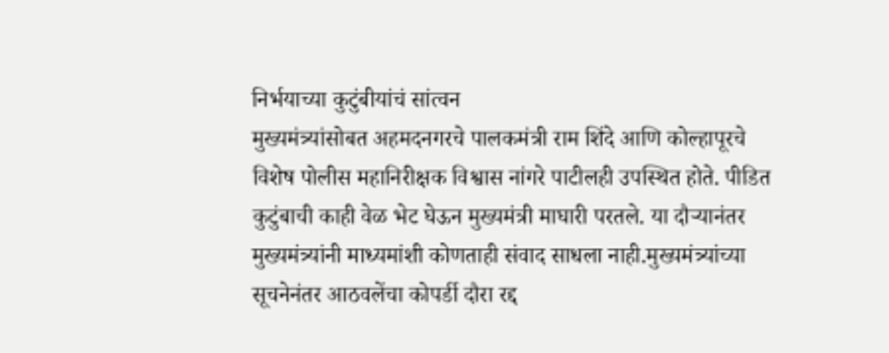निर्भयाच्या कुटुंबीयांचं सांत्वन
मुख्यमंत्र्यांसोबत अहमदनगरचे पालकमंत्री राम शिंदे आणि कोल्हापूरचे विशेष पोलीस महानिरीक्षक विश्वास नांगरे पाटीलही उपस्थित होते. पीडित कुटुंबाची काही वेळ भेट घेऊन मुख्यमंत्री माघारी परतले. या दौऱ्यानंतर मुख्यमंत्र्यांनी माध्यमांशी कोणताही संवाद साधला नाही.मुख्यमंत्र्यांच्या सूचनेनंतर आठवलेंचा कोपर्डी दौरा रद्द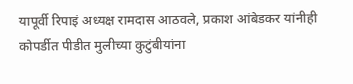यापूर्वी रिपाइं अध्यक्ष रामदास आठवले, प्रकाश आंबेडकर यांनीही कोपर्डीत पीडीत मुलीच्या कुटुंबीयांना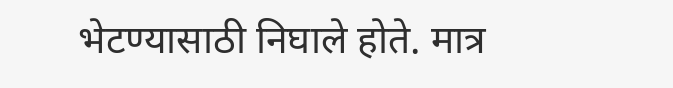भेटण्यासाठी निघाले होते. मात्र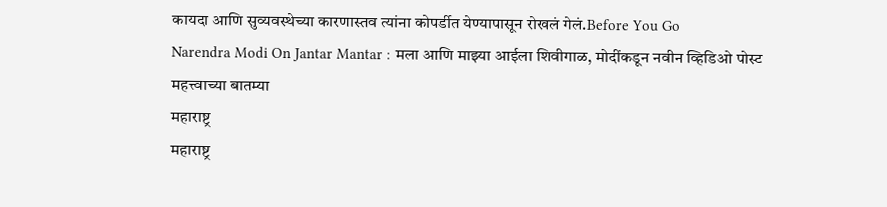कायदा आणि सुव्यवस्थेच्या कारणास्तव त्यांना कोपर्डीत येण्यापासून रोखलं गेलं.Before You Go
Narendra Modi On Jantar Mantar : मला आणि माझ्या आईला शिवीगाळ, मोदींकडून नवीन व्हिडिओ पोस्ट
महत्त्वाच्या बातम्या
महाराष्ट्र
महाराष्ट्र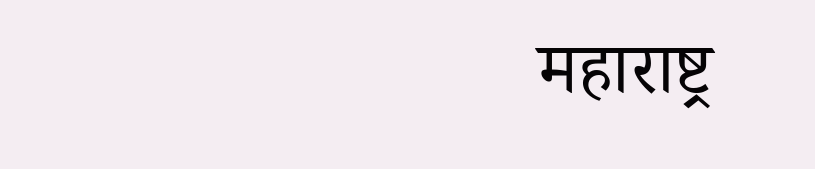महाराष्ट्र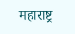महाराष्ट्र